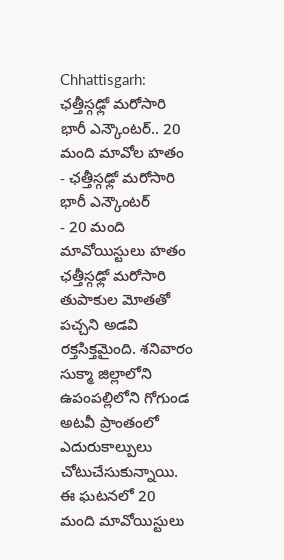Chhattisgarh: ఛత్తీస్గఢ్లో మరోసారి భారీ ఎన్కౌంటర్.. 20 మంది మావోల హతం
- ఛత్తీస్గఢ్లో మరోసారి భారీ ఎన్కౌంటర్
- 20 మంది మావోయిస్టులు హతం
ఛత్తీస్గఢ్లో మరోసారి తుపాకుల మోతతో పచ్చని అడవి రక్తసిక్తమైంది. శనివారం సుక్మా జిల్లాలోని ఉపంపల్లిలోని గోగుండ అటవీ ప్రాంతంలో ఎదురుకాల్పులు చోటుచేసుకున్నాయి. ఈ ఘటనలో 20 మంది మావోయిస్టులు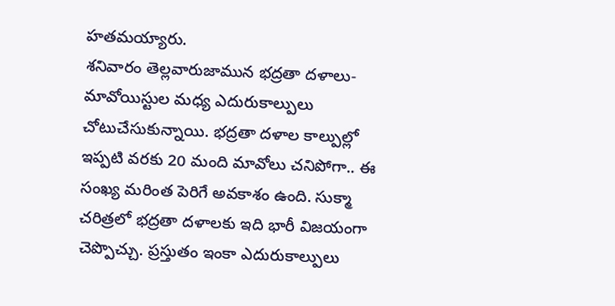హతమయ్యారు.
శనివారం తెల్లవారుజామున భద్రతా దళాలు-మావోయిస్టుల మధ్య ఎదురుకాల్పులు చోటుచేసుకున్నాయి. భద్రతా దళాల కాల్పుల్లో ఇప్పటి వరకు 20 మంది మావోలు చనిపోగా.. ఈ సంఖ్య మరింత పెరిగే అవకాశం ఉంది. సుక్మా చరిత్రలో భద్రతా దళాలకు ఇది భారీ విజయంగా చెప్పొచ్చు. ప్రస్తుతం ఇంకా ఎదురుకాల్పులు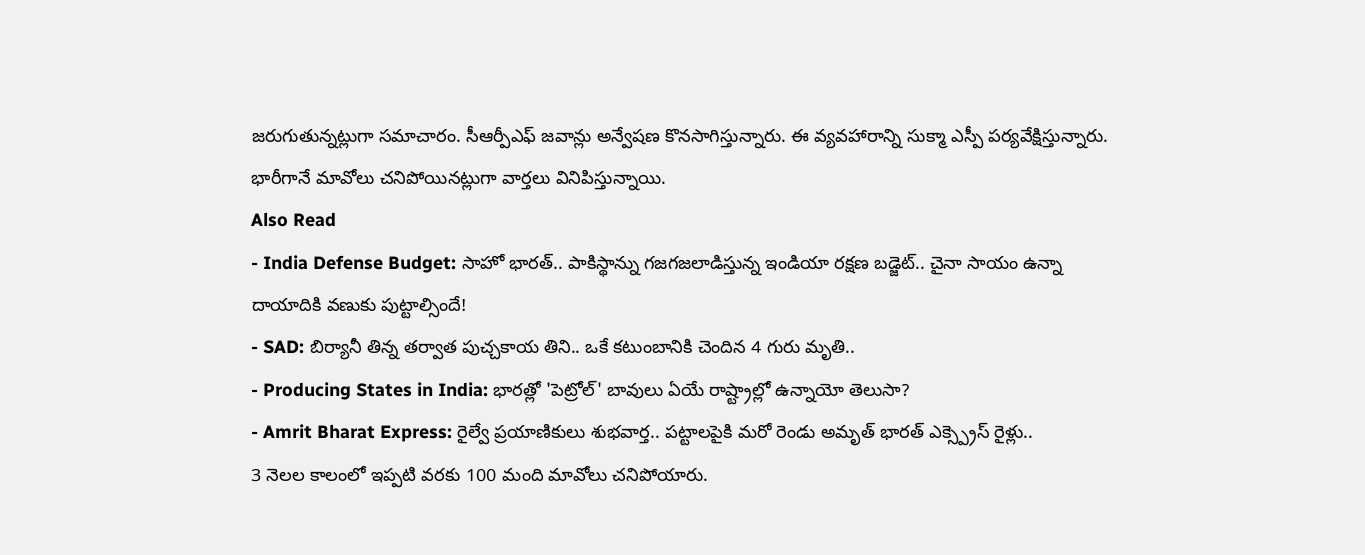జరుగుతున్నట్లుగా సమాచారం. సీఆర్పీఎఫ్ జవాన్లు అన్వేషణ కొనసాగిస్తున్నారు. ఈ వ్యవహారాన్ని సుక్మా ఎస్పీ పర్యవేక్షిస్తున్నారు. భారీగానే మావోలు చనిపోయినట్లుగా వార్తలు వినిపిస్తున్నాయి.
Also Read
- India Defense Budget: సాహో భారత్.. పాకిస్థాన్ను గజగజలాడిస్తున్న ఇండియా రక్షణ బడ్జెట్.. చైనా సాయం ఉన్నా దాయాదికి వణుకు పుట్టాల్సిందే!
- SAD: బిర్యానీ తిన్న తర్వాత పుచ్చకాయ తిని.. ఒకే కటుంబానికి చెందిన 4 గురు మృతి..
- Producing States in India: భారత్లో 'పెట్రోల్' బావులు ఏయే రాష్ట్రాల్లో ఉన్నాయో తెలుసా?
- Amrit Bharat Express: రైల్వే ప్రయాణికులు శుభవార్త.. పట్టాలపైకి మరో రెండు అమృత్ భారత్ ఎక్స్ప్రెస్ రైళ్లు..
3 నెలల కాలంలో ఇప్పటి వరకు 100 మంది మావోలు చనిపోయారు.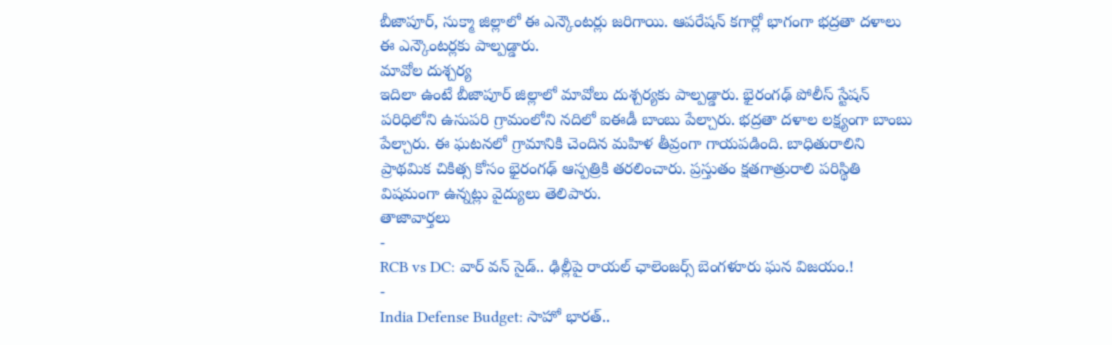బీజాపూర్, సుక్మా జిల్లాలో ఈ ఎన్కౌంటర్లు జరిగాయి. ఆపరేషన్ కగార్లో భాగంగా భద్రతా దళాలు ఈ ఎన్కౌంటర్లకు పాల్పడ్డారు.
మావోల దుశ్చర్య
ఇదిలా ఉంటే బీజాపూర్ జిల్లాలో మావోలు దుశ్చర్యకు పాల్పడ్డారు. భైరంగఢ్ పోలీస్ స్టేషన్ పరిధిలోని ఉసుపరి గ్రామంలోని నదిలో ఐఈడీ బాంబు పేల్చారు. భద్రతా దళాల లక్ష్యంగా బాంబు పేల్చారు. ఈ ఘటనలో గ్రామానికి చెందిన మహిళ తీవ్రంగా గాయపడింది. బాధితురాలిని ప్రాథమిక చికిత్స కోసం భైరంగఢ్ ఆస్పత్రికి తరలించారు. ప్రస్తుతం క్షతగాత్రురాలి పరిస్థితి విషమంగా ఉన్నట్లు వైద్యులు తెలిపారు.
తాజావార్తలు
-
RCB vs DC: వార్ వన్ సైడ్.. ఢిల్లీపై రాయల్ ఛాలెంజర్స్ బెంగళూరు ఘన విజయం.!
-
India Defense Budget: సాహో భారత్..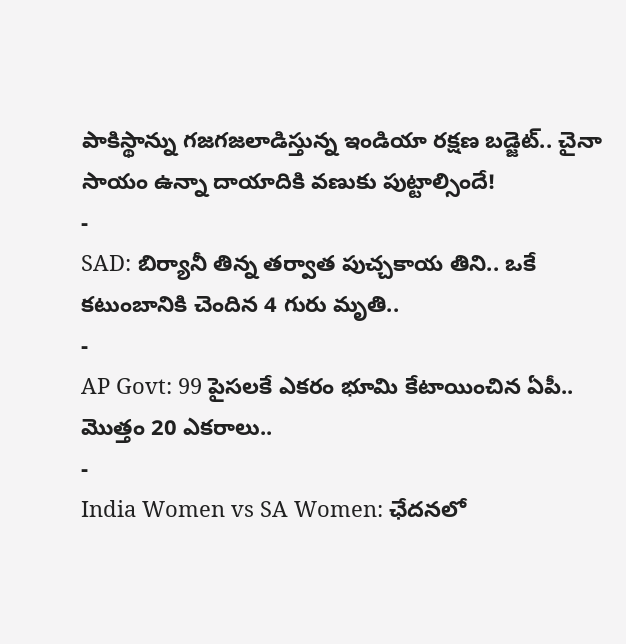పాకిస్థాన్ను గజగజలాడిస్తున్న ఇండియా రక్షణ బడ్జెట్.. చైనా సాయం ఉన్నా దాయాదికి వణుకు పుట్టాల్సిందే!
-
SAD: బిర్యానీ తిన్న తర్వాత పుచ్చకాయ తిని.. ఒకే కటుంబానికి చెందిన 4 గురు మృతి..
-
AP Govt: 99 పైసలకే ఎకరం భూమి కేటాయించిన ఏపీ.. మొత్తం 20 ఎకరాలు..
-
India Women vs SA Women: ఛేదనలో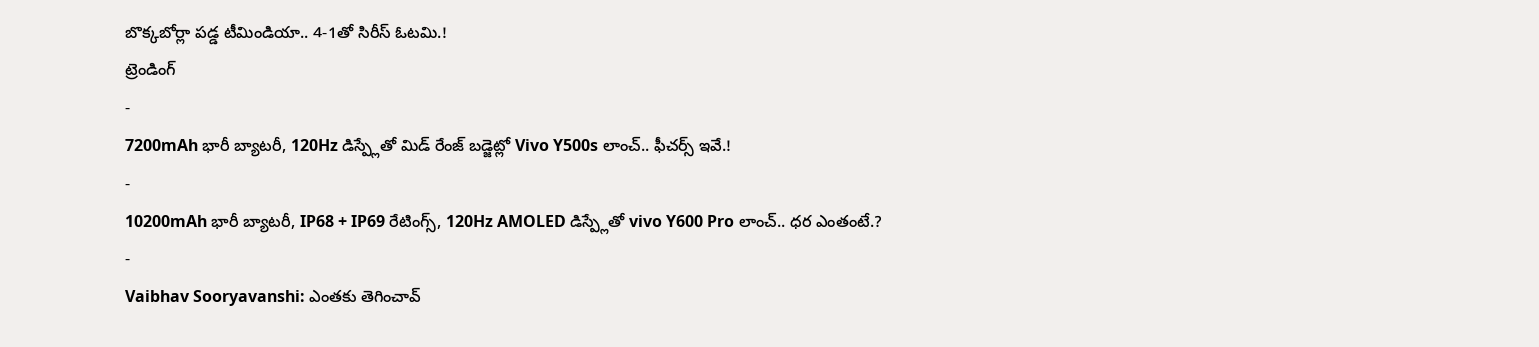బొక్కబోర్లా పడ్డ టీమిండియా.. 4-1తో సిరీస్ ఓటమి.!
ట్రెండింగ్
-
7200mAh భారీ బ్యాటరీ, 120Hz డిస్ప్లేతో మిడ్ రేంజ్ బడ్జెట్లో Vivo Y500s లాంచ్.. ఫీచర్స్ ఇవే.!
-
10200mAh భారీ బ్యాటరీ, IP68 + IP69 రేటింగ్స్, 120Hz AMOLED డిస్ప్లేతో vivo Y600 Pro లాంచ్.. ధర ఎంతంటే.?
-
Vaibhav Sooryavanshi: ఎంతకు తెగించావ్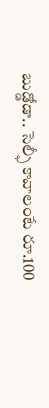బుడ్డోడా.. సెల్ఫీ కావాలంటే రూ.100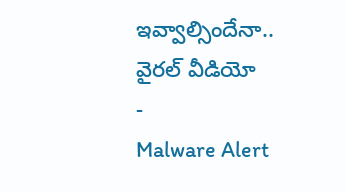ఇవ్వాల్సిందేనా.. వైరల్ వీడియో
-
Malware Alert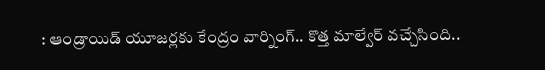: ఆండ్రాయిడ్ యూజర్లకు కేంద్రం వార్నింగ్.. కొత్త మాల్వేర్ వచ్చేసింది..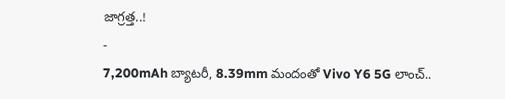జాగ్రత్త..!
-
7,200mAh బ్యాటరీ, 8.39mm మందంతో Vivo Y6 5G లాంచ్..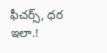ఫీచర్స్, ధర ఇలా.!